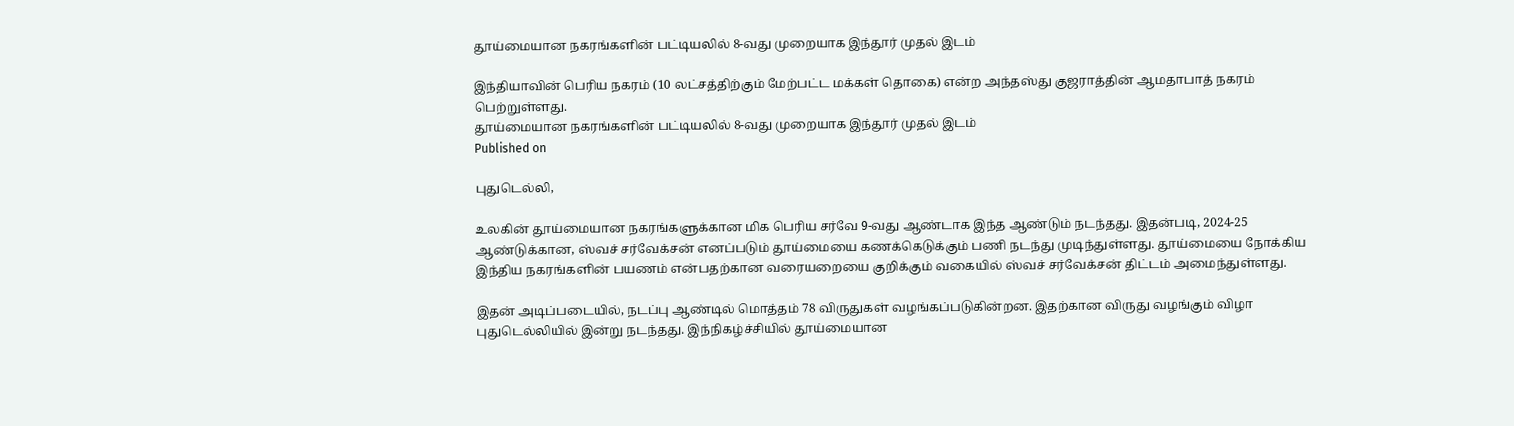தூய்மையான நகரங்களின் பட்டியலில் 8-வது முறையாக இந்தூர் முதல் இடம்

இந்தியாவின் பெரிய நகரம் (10 லட்சத்திற்கும் மேற்பட்ட மக்கள் தொகை) என்ற அந்தஸ்து குஜராத்தின் ஆமதாபாத் நகரம் பெற்றுள்ளது.
தூய்மையான நகரங்களின் பட்டியலில் 8-வது முறையாக இந்தூர் முதல் இடம்
Published on

புதுடெல்லி,

உலகின் தூய்மையான நகரங்களுக்கான மிக பெரிய சர்வே 9-வது ஆண்டாக இந்த ஆண்டும் நடந்தது. இதன்படி, 2024-25 ஆண்டுக்கான, ஸ்வச் சர்வேக்சன் எனப்படும் தூய்மையை கணக்கெடுக்கும் பணி நடந்து முடிந்துள்ளது. தூய்மையை நோக்கிய இந்திய நகரங்களின் பயணம் என்பதற்கான வரையறையை குறிக்கும் வகையில் ஸ்வச் சர்வேக்சன் திட்டம் அமைந்துள்ளது.

இதன் அடிப்படையில், நடப்பு ஆண்டில் மொத்தம் 78 விருதுகள் வழங்கப்படுகின்றன. இதற்கான விருது வழங்கும் விழா புதுடெல்லியில் இன்று நடந்தது. இந்நிகழ்ச்சியில் தூய்மையான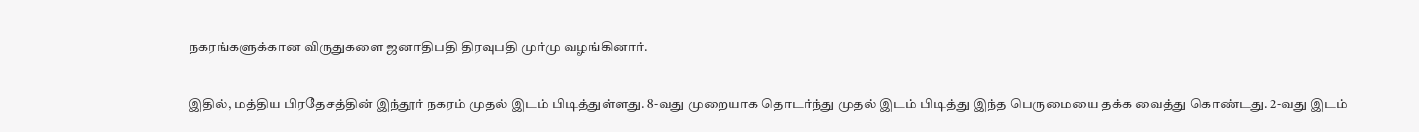நகரங்களுக்கான விருதுகளை ஜனாதிபதி திரவுபதி முர்மு வழங்கினார்.

இதில், மத்திய பிரதேசத்தின் இந்தூர் நகரம் முதல் இடம் பிடித்துள்ளது. 8-வது முறையாக தொடர்ந்து முதல் இடம் பிடித்து இந்த பெருமையை தக்க வைத்து கொண்டது. 2-வது இடம்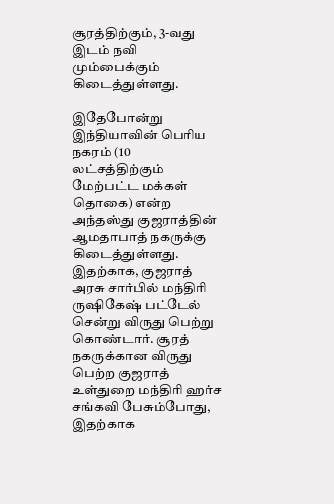சூரத்திற்கும், 3-வது இடம் நவி மும்பைக்கும் கிடைத்துள்ளது.

இதேபோன்று இந்தியாவின் பெரிய நகரம் (10 லட்சத்திற்கும் மேற்பட்ட மக்கள் தொகை) என்ற அந்தஸ்து குஜராத்தின் ஆமதாபாத் நகருக்கு கிடைத்துள்ளது. இதற்காக, குஜராத் அரசு சார்பில் மந்திரி ருஷிகேஷ் பட்டேல் சென்று விருது பெற்று கொண்டார். சூரத் நகருக்கான விருது பெற்ற குஜராத் உள்துறை மந்திரி ஹர்ச சங்கவி பேசும்போது, இதற்காக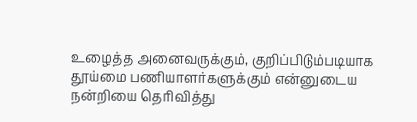உழைத்த அனைவருக்கும், குறிப்பிடும்படியாக தூய்மை பணியாளர்களுக்கும் என்னுடைய நன்றியை தெரிவித்து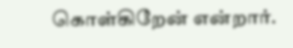கொள்கிறேன் என்றார்.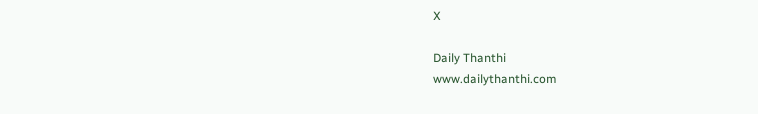X

Daily Thanthi
www.dailythanthi.com